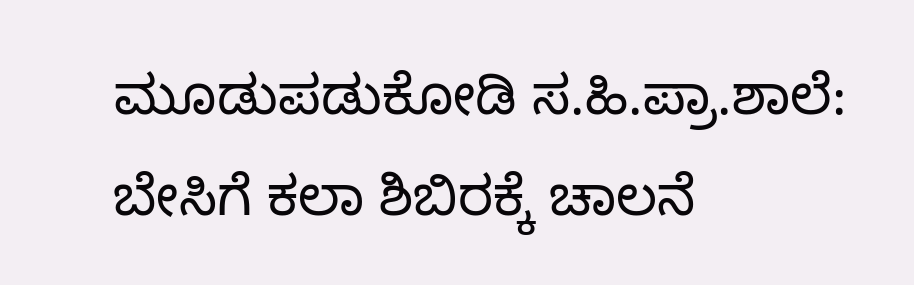ಮೂಡುಪಡುಕೋಡಿ ಸ.ಹಿ.ಪ್ರಾ.ಶಾಲೆ: ಬೇಸಿಗೆ ಕಲಾ ಶಿಬಿರಕ್ಕೆ ಚಾಲನೆ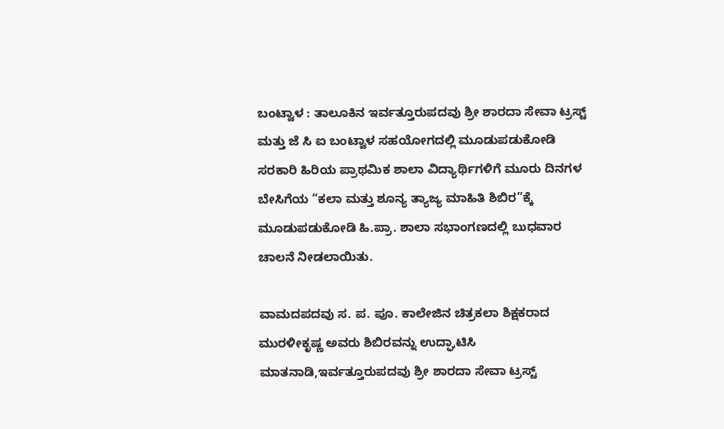ಬಂಟ್ವಾಳ : ತಾಲೂಕಿನ ಇರ್ವತ್ತೂರುಪದವು ಶ್ರೀ ಶಾರದಾ ಸೇವಾ ಟ್ರಸ್ಟ್ ಮತ್ತು ಜೆ ಸಿ ಐ ಬಂಟ್ವಾಳ ಸಹಯೋಗದಲ್ಲಿ ಮೂಡುಪಡುಕೋಡಿ ಸರಕಾರಿ ಹಿರಿಯ ಪ್ರಾಥಮಿಕ ಶಾಲಾ ವಿದ್ಯಾರ್ಥಿಗಳಿಗೆ ಮೂರು ದಿನಗಳ ಬೇಸಿಗೆಯ “ಕಲಾ ಮತ್ತು ಶೂನ್ಯ ತ್ಯಾಜ್ಯ ಮಾಹಿತಿ ಶಿಬಿರ”ಕ್ಕೆ ಮೂಡುಪಡುಕೋಡಿ ಹಿ.ಪ್ರಾ. ಶಾಲಾ ಸಭಾಂಗಣದಲ್ಲಿ ಬುಧವಾರ ಚಾಲನೆ‌ ನೀಡಲಾಯಿತು.

ವಾಮದಪದವು ಸ. ಪ. ಪೂ. ಕಾಲೇಜಿನ‌ ಚಿತ್ರಕಲಾ ಶಿಕ್ಷಕರಾದ ಮುರಳೀಕೃಷ್ಣ ಅವರು ಶಿಬಿರವನ್ನು ಉದ್ಘಾಟಿಸಿ ಮಾತನಾಡಿ,ಇರ್ವತ್ತೂರುಪದವು ಶ್ರೀ ಶಾರದಾ ಸೇವಾ ಟ್ರಸ್ಟ್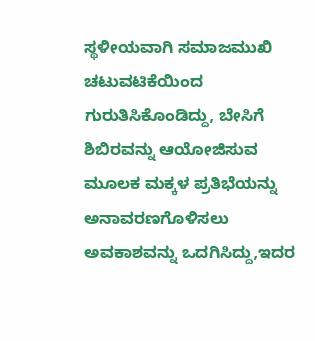ಸ್ಥಳೀಯವಾಗಿ ಸಮಾಜಮುಖಿ ಚಟುವಟಿಕೆಯಿಂದ ಗುರುತಿಸಿಕೊಂಡಿದ್ದು, ಬೇಸಿಗೆ ಶಿಬಿರವನ್ನು ಆಯೋಜಿಸುವ ಮೂಲಕ ಮಕ್ಕಳ ಪ್ರತಿಭೆಯನ್ನು‌ ಅನಾವರಣಗೊಳಿಸಲು ಅವಕಾಶವನ್ನು ಒದಗಿಸಿದ್ದು,ಇದರ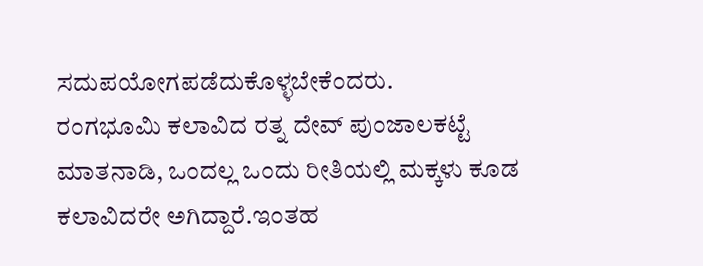ಸದುಪಯೋಗಪಡೆದುಕೊಳ್ಳಬೇಕೆಂದರು.
ರಂಗಭೂಮಿ ಕಲಾವಿದ ರತ್ನ ದೇವ್ ಪುಂಜಾಲಕಟ್ಟೆ ಮಾತನಾಡಿ, ಒಂದಲ್ಲ ಒಂದು ರೀತಿಯಲ್ಲಿ ಮಕ್ಕಳು ಕೂಡ ಕಲಾವಿದರೇ ಅಗಿದ್ದಾರೆ.ಇಂತಹ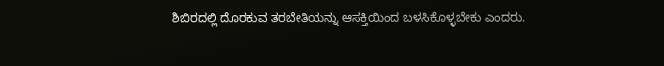ಶಿಬಿರದಲ್ಲಿ ದೊರಕುವ ತರಬೇತಿಯನ್ನು ಆಸಕ್ತಿಯಿಂದ ಬಳಸಿಕೊಳ್ಳಬೇಕು ಎಂದರು.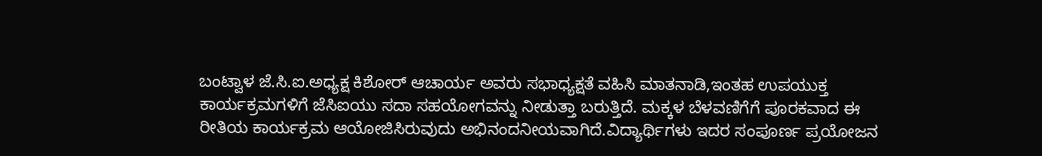ಬಂಟ್ವಾಳ ಜೆ‌.ಸಿ.ಐ.ಅಧ್ಯಕ್ಷ ಕಿಶೋರ್ ಆಚಾರ್ಯ ಅವರು ಸಭಾಧ್ಯಕ್ಷತೆ ವಹಿಸಿ ಮಾತನಾಡಿ,ಇಂತಹ ಉಪಯುಕ್ತ ಕಾರ್ಯಕ್ರಮಗಳಿಗೆ ಜೆಸಿಐಯು ಸದಾ ಸಹಯೋಗವನ್ನು ನೀಡುತ್ತಾ ಬರುತ್ತಿದೆ. ಮಕ್ಕಳ ಬೆಳವಣಿಗೆಗೆ ಪೂರಕವಾದ ಈ ರೀತಿಯ ಕಾರ್ಯಕ್ರಮ ಆಯೋಜಿಸಿರುವುದು ಅಭಿನಂದನೀಯವಾಗಿದೆ.ವಿದ್ಯಾರ್ಥಿಗಳು ಇದರ ಸಂಪೂರ್ಣ ಪ್ರಯೋಜನ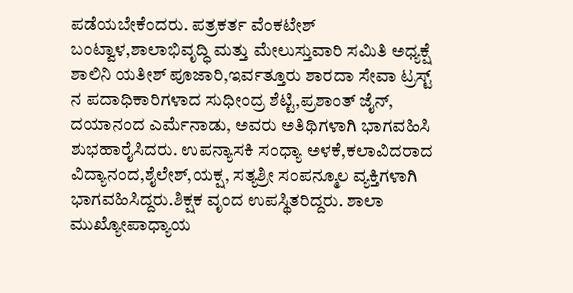ಪಡೆಯಬೇಕೆಂದರು. ಪತ್ರಕರ್ತ ವೆಂಕಟೇಶ್ ಬಂಟ್ವಾಳ,ಶಾಲಾಭಿವೃದ್ಧಿ ಮತ್ತು ಮೇಲುಸ್ತುವಾರಿ ಸಮಿತಿ ಅಧ್ಯಕ್ಷೆ ಶಾಲಿನಿ ಯತೀಶ್ ಪೂಜಾರಿ,ಇರ್ವತ್ತೂರು ಶಾರದಾ ಸೇವಾ ಟ್ರಸ್ಟ್ ನ ಪದಾಧಿಕಾರಿಗಳಾದ ಸುಧೀಂದ್ರ ಶೆಟ್ಟಿ,ಪ್ರಶಾಂತ್ ಜೈನ್, ದಯಾನಂದ ಎರ್ಮೆನಾಡು, ಅವರು ಅತಿಥಿಗಳಾಗಿ ಭಾಗವಹಿಸಿ ಶುಭಹಾರೈಸಿದರು. ಉಪನ್ಯಾಸಕಿ ಸಂಧ್ಯಾ ಅಳಕೆ,ಕಲಾವಿದರಾದ ವಿದ್ಯಾನಂದ,ಶೈಲೇಶ್,ಯಕ್ಷ, ಸತ್ಯಶ್ರೀ ಸಂಪನ್ಮೂಲ ವ್ಯಕ್ತಿಗಳಾಗಿ ಭಾಗವಹಿಸಿದ್ದರು.ಶಿಕ್ಷಕ ವೃಂದ ಉಪಸ್ಥಿತರಿದ್ದರು. ಶಾಲಾ ಮುಖ್ಯೋಪಾಧ್ಯಾಯ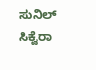ಸುನಿಲ್ ಸಿಕ್ವೆರಾ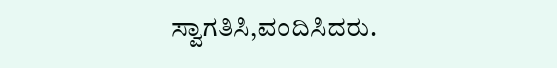ಸ್ವಾಗತಿಸಿ,ವಂದಿಸಿದರು.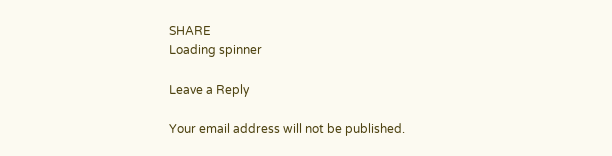SHARE
Loading spinner

Leave a Reply

Your email address will not be published.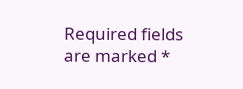Required fields are marked *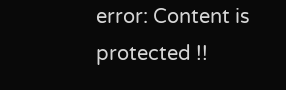error: Content is protected !!